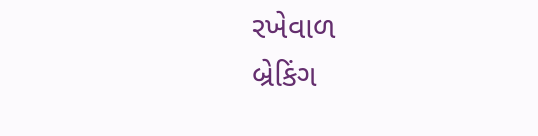રખેવાળ
બ્રેકિંગ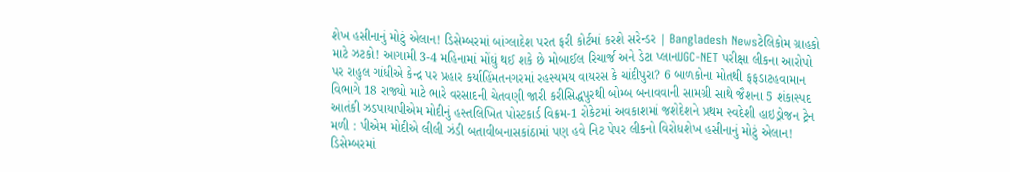શેખ હસીનાનું મોટું એલાન! ડિસેમ્બરમાં બાંગ્લાદેશ પરત ફરી કોર્ટમાં કરશે સરેન્ડર | Bangladesh Newsટેલિકોમ ગ્રાહકો માટે ઝટકો! આગામી 3-4 મહિનામાં મોંઘું થઈ શકે છે મોબાઈલ રિચાર્જ અને ડેટા પ્લાનUGC-NET પરીક્ષા લીકના આરોપો પર રાહુલ ગાંધીએ કેન્દ્ર પર પ્રહાર કર્યાહિંમતનગરમાં રહસ્યમય વાયરસ કે ચાંદીપુરા? 6 બાળકોના મોતથી ફફડાટહવામાન વિભાગે 18 રાજ્યો માટે ભારે વરસાદની ચેતવણી જારી કરીસિદ્ધપુરથી બોમ્બ બનાવવાની સામગ્રી સાથે જૈશના 5 શંકાસ્પદ આતંકી ઝડપાયાપીએમ મોદીનું હસ્તલિખિત પોસ્ટકાર્ડ વિક્રમ-1 રોકેટમાં અવકાશમાં જશેદેશને પ્રથમ સ્વદેશી હાઇડ્રોજન ટ્રેન મળી : પીએમ મોદીએ લીલી ઝંડી બતાવીબનાસકાંઠામાં પણ હવે નિટ પેપર લીકનો વિરોધશેખ હસીનાનું મોટું એલાન! ડિસેમ્બરમાં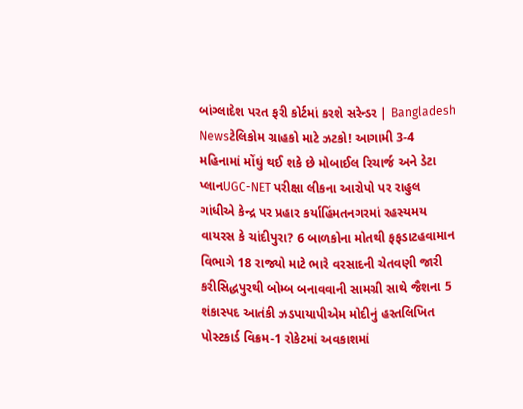બાંગ્લાદેશ પરત ફરી કોર્ટમાં કરશે સરેન્ડર | Bangladesh Newsટેલિકોમ ગ્રાહકો માટે ઝટકો! આગામી 3-4 મહિનામાં મોંઘું થઈ શકે છે મોબાઈલ રિચાર્જ અને ડેટા પ્લાનUGC-NET પરીક્ષા લીકના આરોપો પર રાહુલ ગાંધીએ કેન્દ્ર પર પ્રહાર કર્યાહિંમતનગરમાં રહસ્યમય વાયરસ કે ચાંદીપુરા? 6 બાળકોના મોતથી ફફડાટહવામાન વિભાગે 18 રાજ્યો માટે ભારે વરસાદની ચેતવણી જારી કરીસિદ્ધપુરથી બોમ્બ બનાવવાની સામગ્રી સાથે જૈશના 5 શંકાસ્પદ આતંકી ઝડપાયાપીએમ મોદીનું હસ્તલિખિત પોસ્ટકાર્ડ વિક્રમ-1 રોકેટમાં અવકાશમાં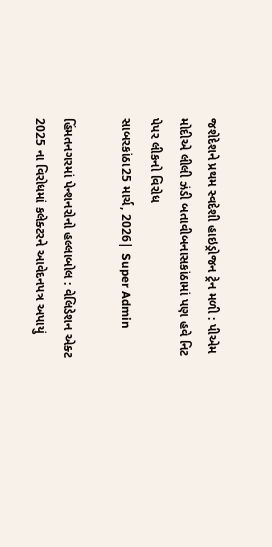જશેદેશને પ્રથમ સ્વદેશી હાઇડ્રોજન ટ્રેન મળી : પીએમ મોદીએ લીલી ઝંડી બતાવીબનાસકાંઠામાં પણ હવે નિટ પેપર લીકનો વિરોધ
સાબરકાંઠા25 માર્ચ, 2026| Super Admin

હિંમતનગરમાં પેન્શનરોનો હલ્લાબોલ : વેલિડેશન એક્ટ 2025 ના વિરોધમાં કલેક્ટરને આવેદનપત્ર અપાયું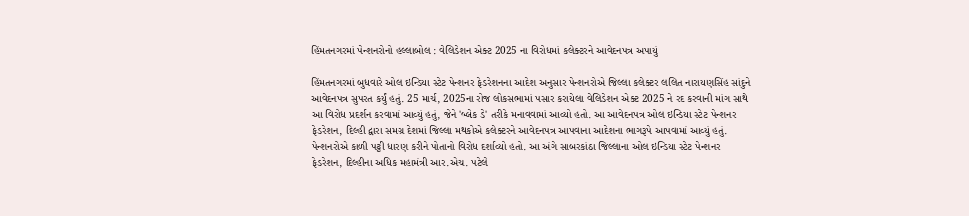હિંમતનગરમાં પેન્શનરોનો હલ્લાબોલ : વેલિડેશન એક્ટ 2025 ના વિરોધમાં કલેક્ટરને આવેદનપત્ર અપાયું

હિંમતનગરમાં બુધવારે ઓલ ઇન્ડિયા સ્ટેટ પેન્શનર ફેડરેશનના આદેશ અનુસાર પેન્શનરોએ જિલ્લા કલેક્ટર લલિત નારાયણસિંહ સાંદુને આવેદનપત્ર સુપરત કર્યું હતું. 25 માર્ચ, 2025ના રોજ લોકસભામાં પસાર કરાયેલા વેલિડેશન એક્ટ 2025 ને રદ કરવાની માંગ સાથે આ વિરોધ પ્રદર્શન કરવામાં આવ્યું હતું, જેને 'બ્લેક ડે' તરીકે મનાવવામાં આવ્યો હતો. આ આવેદનપત્ર ઓલ ઇન્ડિયા સ્ટેટ પેન્શનર ફેડરેશન, દિલ્હી દ્વારા સમગ્ર દેશમાં જિલ્લા મથકોએ કલેક્ટરને આવેદનપત્ર આપવાના આદેશના ભાગરૂપે આપવામાં આવ્યું હતું. પેન્શનરોએ કાળી પટ્ટી ધારણ કરીને પોતાનો વિરોધ દર્શાવ્યો હતો. આ અંગે સાબરકાંઠા જિલ્લાના ઓલ ઇન્ડિયા સ્ટેટ પેન્શનર ફેડરેશન, દિલ્હીના અધિક મહામંત્રી આર.એચ. પટેલે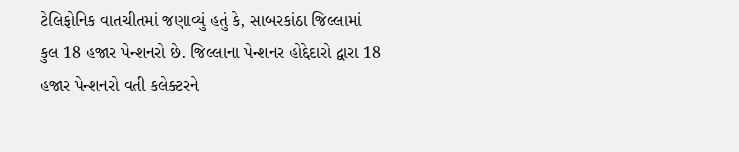ટેલિફોનિક વાતચીતમાં જણાવ્યું હતું કે, સાબરકાંઠા જિલ્લામાં કુલ 18 હજાર પેન્શનરો છે. જિલ્લાના પેન્શનર હોદ્દેદારો દ્વારા 18 હજાર પેન્શનરો વતી કલેક્ટરને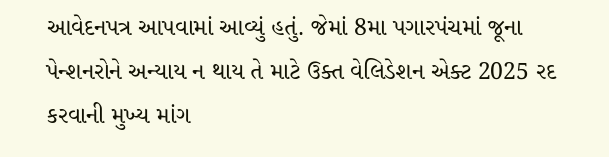આવેદનપત્ર આપવામાં આવ્યું હતું. જેમાં 8મા પગારપંચમાં જૂના પેન્શનરોને અન્યાય ન થાય તે માટે ઉક્ત વેલિડેશન એક્ટ 2025 રદ કરવાની મુખ્ય માંગ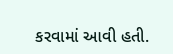કરવામાં આવી હતી.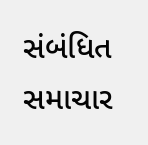સંબંધિત સમાચાર